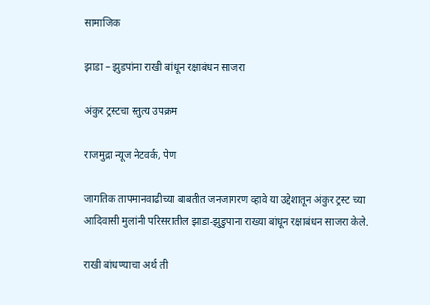सामाजिक

झाडा – झुडपांना राखी बांधून रक्षाबंधन साजरा

अंकुर ट्रस्टचा स्तुत्य उपक्रम

राजमुद्रा न्यूज नेटवर्क, पेण

जागतिक तापमानवाढीच्या बाबतीत जनजागरण व्हावे या उद्देशातून अंकुर ट्रस्ट च्या आदिवासी मुलांनी परिसरातील झाडा-झुडुपाना राख्या बांधून रक्षाबंधन साजरा केले.

राखी बांधण्याचा अर्थ ती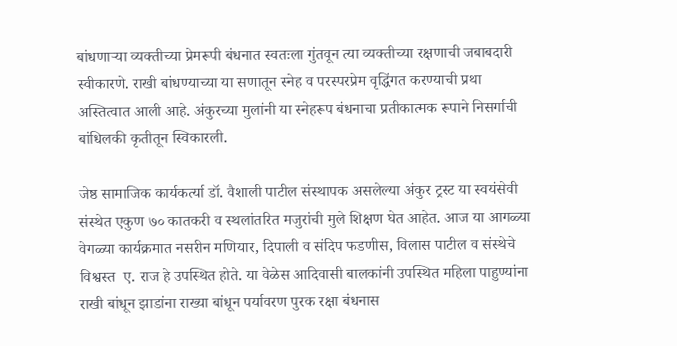बांधणाऱ्या व्यक्तीच्या प्रेमरूपी बंधनात स्वतःला गुंतवून त्या व्यक्तीच्या रक्षणाची जबाबदारी स्वीकारणे. राखी बांधण्याच्या या सणातून स्नेह व परस्परप्रेम वृद्धिंगत करण्याची प्रथा अस्तित्वात आली आहे. अंकुरच्या मुलांनी या स्नेहरूप बंधनाचा प्रतीकात्मक रूपाने निसर्गाची बांधिलकी कृतीतून स्विकारली.

जेष्ठ सामाजिक कार्यकर्त्या डॉ. वैशाली पाटील संस्थापक असलेल्या अंकुर ट्रस्ट या स्वयंसेवी संस्थेत एकुण ७० कातकरी व स्थलांतरित मजुरांची मुले शिक्षण घेत आहेत. आज या आगळ्या  वेगळ्या कार्यक्रमात नसरीन मणियार, दिपाली व संदिप फडणीस, विलास पाटील व संस्थेचे विश्वस्त  ए. राज हे उपस्थित होते. या वेळेस आदिवासी बालकांनी उपस्थित महिला पाहुण्यांना राखी बांधून झाडांना राख्या बांधून पर्यावरण पुरक रक्षा बंधनास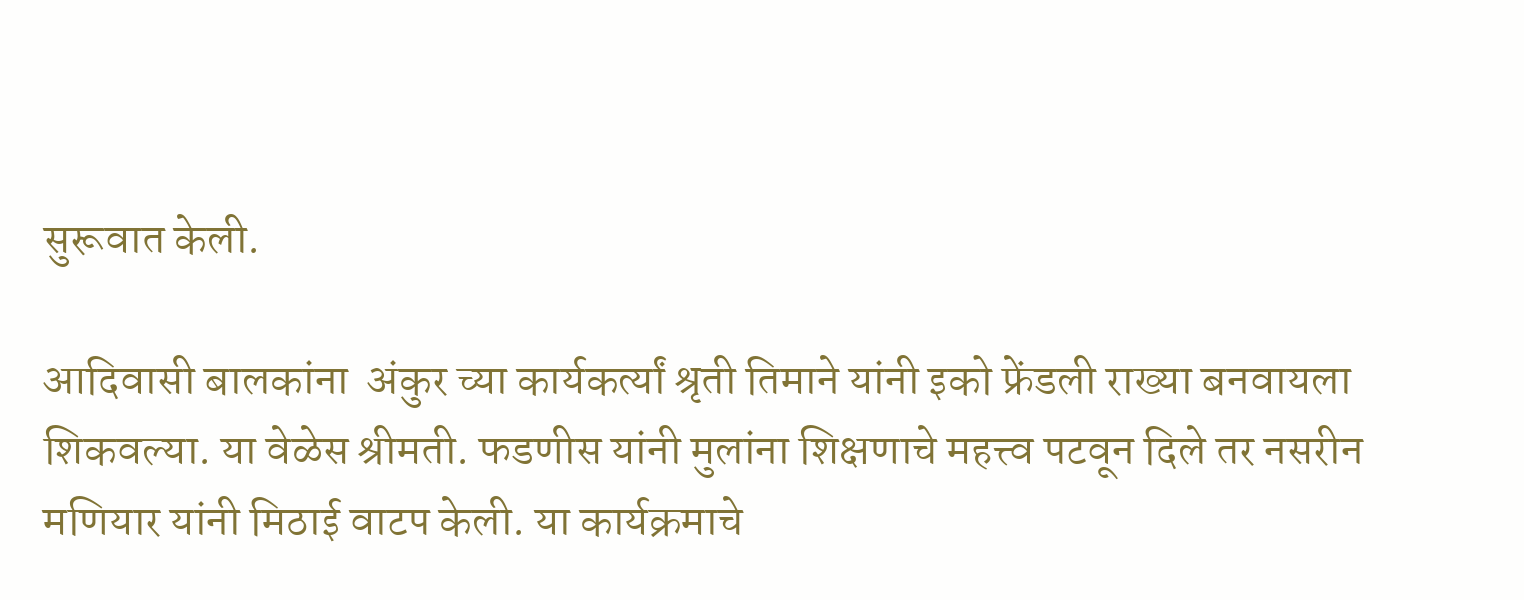सुरूवात केली.

आदिवासी बालकांना  अंकुर च्या कार्यकर्त्यां श्रृती तिमाने यांनी इको फ्रेंडली राख्या बनवायला शिकवल्या. या वेळेस श्रीमती. फडणीस यांनी मुलांना शिक्षणाचे महत्त्व पटवून दिले तर नसरीन मणियार यांनी मिठाई वाटप केली. या कार्यक्रमाचे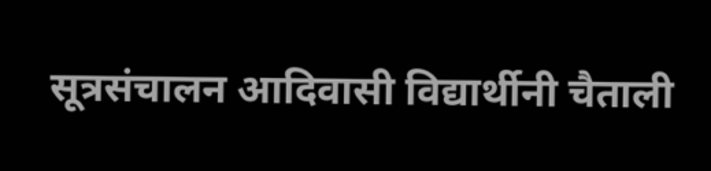सूत्रसंचालन आदिवासी विद्यार्थीनी चैताली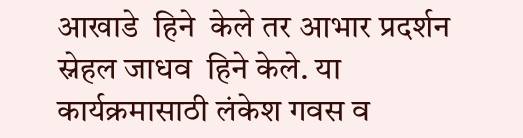आखाडे  हिने  केले तर आभार प्रदर्शन स्नेहल जाधव  हिने केले. या कार्यक्रमासाठी लंकेश गवस व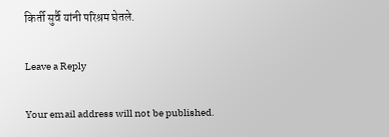किर्ती सुर्वै यांनी परिश्रम घेतले.

Leave a Reply

Your email address will not be published.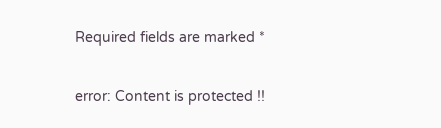Required fields are marked *

error: Content is protected !!